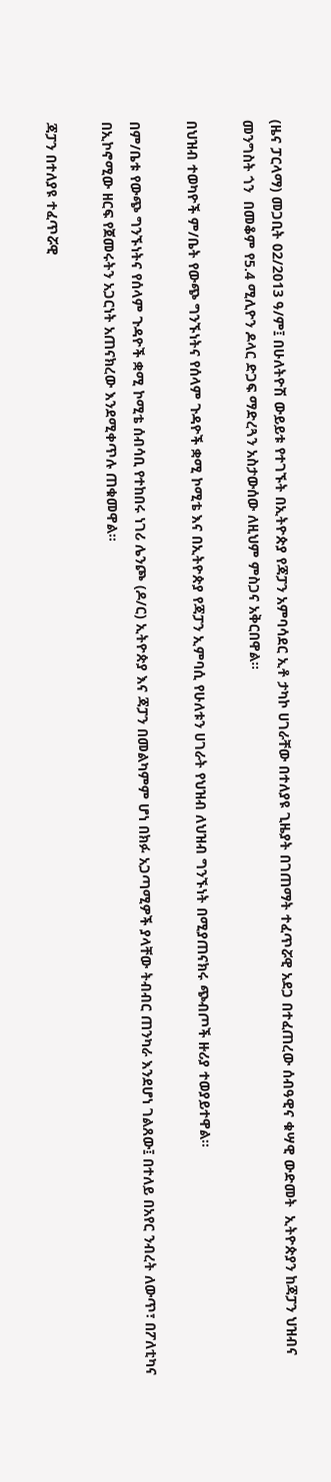(ዜና ፓርላማ) መጋቢት 02/2013 ዓ/ም፤ በሁለትዮሽ ውይይቱ የተገኙት በኢትዮጵያ የጃፓን አምባሳደር ኢቶ ታካኮ ሀገራቸው በተለያዩ ጊዜያት በገጠማት ተፈጥሯዊ አደጋ በተፈጠረው ሰብዓዊና ቁሣዊ ውድመት  ኢትዮጵያን ከጃፓን ህዝብና መንግስት ጎን  በመቆም የ5.4 ሚሊዮን ዶላር ድጋፍ ማድረጓን አስታውሰው ለዚህም ምስጋና አቅርበዋል፡፡

በህዝብ ተወካዮች ም/ቤት የውጭ ግንኙነትና የሰላም ጉዳዮች ቋሚ ኮሚቴ እና በኢትዮጵያ የጃፓን ኢምባሲ የሁለቱን ሀገራት የህዝብ ለህዝብ ግንኙነት በሚያጠናክሩ ጭብጦች ዙሪያ ተወያይተዋል፡፡

በም/ቤቱ የውጭ ግንኙነትና የሰላም ጉዳዮች ቋሚ ኮሚቴ ሰብሳቢ የተከበሩ ነገሪ ሌንጮ (ዶ/ር) ኢትዮጵያ እና ጃፓን በመልካምም ሆነ በክፉ አጋጣሚዎች ያላቸው ትብብር ጠንካራ እንደሆነ ገልጸው፤ በተለይ በአየር ንብረት ለውጥ፣ በፖለቲካና በኢኮኖሚው ዘርፍ የጀመሩትን አጋርነት አጠናክረው እንደሚቀጥሉ ጠቁመዋል፡፡

ጃፓን በተለያዩ ተፈጥሯዊ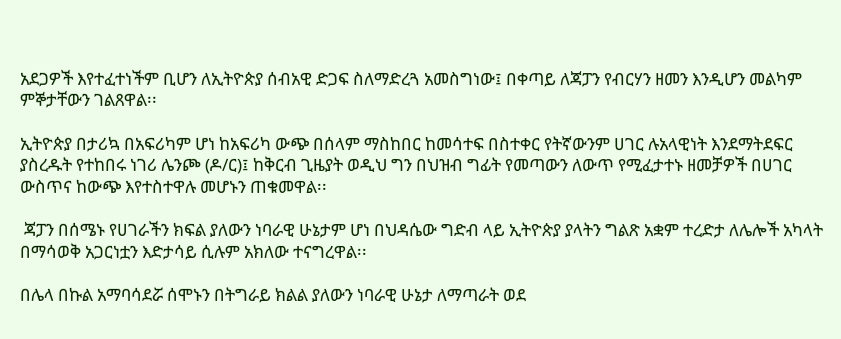አደጋዎች እየተፈተነችም ቢሆን ለኢትዮጵያ ሰብአዊ ድጋፍ ስለማድረጓ አመስግነው፤ በቀጣይ ለጃፓን የብርሃን ዘመን እንዲሆን መልካም ምኞታቸውን ገልጸዋል፡፡

ኢትዮጵያ በታሪኳ በአፍሪካም ሆነ ከአፍሪካ ውጭ በሰላም ማስከበር ከመሳተፍ በስተቀር የትኛውንም ሀገር ሉአላዊነት እንደማትደፍር ያስረዱት የተከበሩ ነገሪ ሌንጮ (ዶ/ር)፤ ከቅርብ ጊዜያት ወዲህ ግን በህዝብ ግፊት የመጣውን ለውጥ የሚፈታተኑ ዘመቻዎች በሀገር ውስጥና ከውጭ እየተስተዋሉ መሆኑን ጠቁመዋል፡፡

 ጃፓን በሰሜኑ የሀገራችን ክፍል ያለውን ነባራዊ ሁኔታም ሆነ በህዳሴው ግድብ ላይ ኢትዮጵያ ያላትን ግልጽ አቋም ተረድታ ለሌሎች አካላት በማሳወቅ አጋርነቷን እድታሳይ ሲሉም አክለው ተናግረዋል፡፡

በሌላ በኩል አማባሳደሯ ሰሞኑን በትግራይ ክልል ያለውን ነባራዊ ሁኔታ ለማጣራት ወደ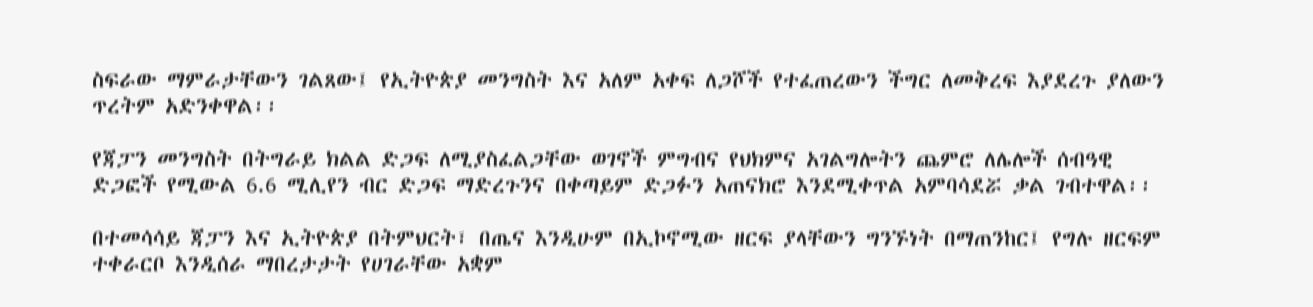ስፍራው ማምራታቸውን ገልጸው፤ የኢትዮጵያ መንግስት እና አለም አቀፍ ለጋሾች የተፈጠረውን ችግር ለመቅረፍ እያደረጉ ያለውን ጥረትም አድንቀዋል፡፡

የጃፓን መንግስት በትግራይ ክልል ድጋፍ ለሚያስፈልጋቸው ወገኖች ምግብና የህክምና አገልግሎትን ጨምሮ ለሌሎች ሰብዓዊ ድጋፎች የሚውል 6.6 ሚሊየን ብር ድጋፍ ማድረጉንና በቀጣይም ድጋፉን አጠናክሮ እንደሚቀጥል አምባሳደሯ ቃል ገብተዋል፡፡

በተመሳሳይ ጃፓን እና ኢትዮጵያ በትምህርት፣ በጤና እንዲሁም በኢኮኖሚው ዘርፍ ያላቸውን ግንኙነት በማጠንከር፤ የግሉ ዘርፍም ተቀራርቦ እንዲሰራ ማበረታታት የሀገራቸው አቋም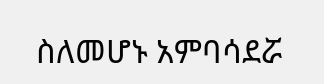ስለመሆኑ አምባሳደሯ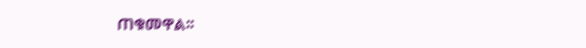ጠቁመዋል፡፡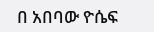በ አበባው ዮሴፍ